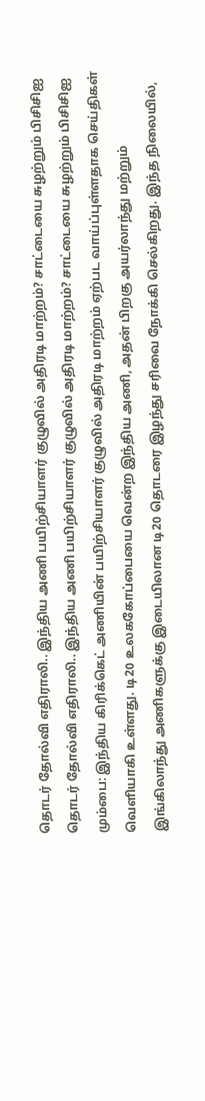தொடர் தோல்வி எதிராலி.. இந்திய அணி பயிற்சியாளர் குழுவில் அதிரடி மாற்றம்? சாட்டையை சுழற்றும் பிசிசிஐ
தொடர் தோல்வி எதிராலி.. இந்திய அணி பயிற்சியாளர் குழுவில் அதிரடி மாற்றம்? சாட்டையை சுழற்றும் பிசிசிஐ
மும்பை: இந்திய கிரிக்கெட் அணியின் பயிற்சியாளர் குழுவில் அதிரடி மாற்றம் ஏற்பட வாய்ப்புள்ளதாக செய்திகள் வெளியாகி உள்ளது. டி20 உலககோப்பையை வென்ற இந்திய அணி, அதன் பிறகு அயர்லாந்து மற்றும் இங்கிலாந்து அணிகளுக்கு இடையிலான டி20 தொடரை இழந்து சரிவை நோக்கி செல்கிறது. இந்த நிலையில்,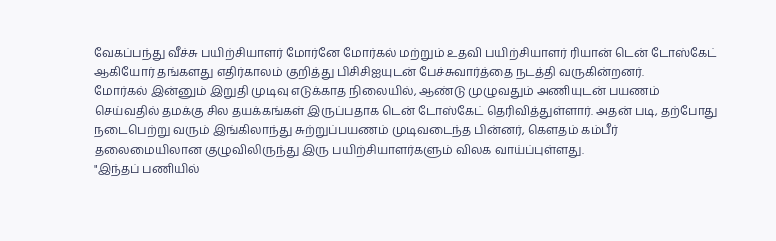வேகப்பந்து வீச்சு பயிற்சியாளர் மோர்னே மோர்கல் மற்றும் உதவி பயிற்சியாளர் ரியான் டென் டோஸ்கேட் ஆகியோர் தங்களது எதிர்காலம் குறித்து பிசிசிஐயுடன் பேச்சுவார்த்தை நடத்தி வருகின்றனர்.
மோர்கல் இன்னும் இறுதி முடிவு எடுக்காத நிலையில், ஆண்டு முழுவதும் அணியுடன் பயணம் செய்வதில் தமக்கு சில தயக்கங்கள் இருப்பதாக டென் டோஸ்கேட் தெரிவித்துள்ளார். அதன் படி, தற்போது நடைபெற்று வரும் இங்கிலாந்து சுற்றுப்பயணம் முடிவடைந்த பின்னர், கௌதம் கம்பீர் தலைமையிலான குழுவிலிருந்து இரு பயிற்சியாளர்களும் விலக வாய்ப்புள்ளது.
"இந்தப் பணியில்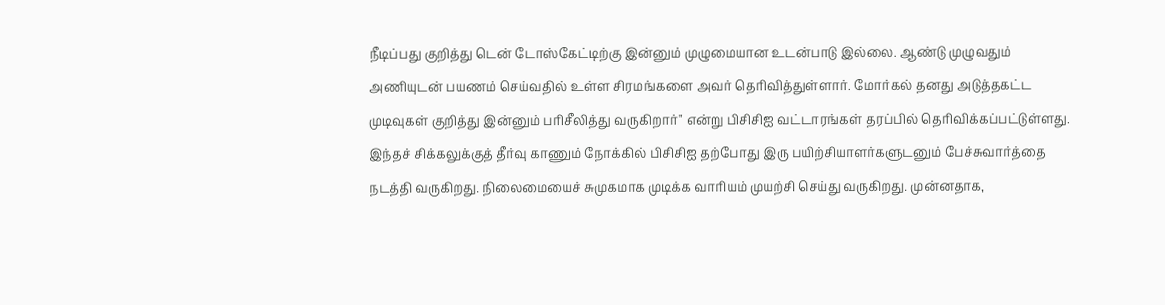நீடிப்பது குறித்து டென் டோஸ்கேட்டிற்கு இன்னும் முழுமையான உடன்பாடு இல்லை. ஆண்டு முழுவதும் அணியுடன் பயணம் செய்வதில் உள்ள சிரமங்களை அவர் தெரிவித்துள்ளார். மோர்கல் தனது அடுத்தகட்ட முடிவுகள் குறித்து இன்னும் பரிசீலித்து வருகிறார்" என்று பிசிசிஐ வட்டாரங்கள் தரப்பில் தெரிவிக்கப்பட்டுள்ளது.
இந்தச் சிக்கலுக்குத் தீர்வு காணும் நோக்கில் பிசிசிஐ தற்போது இரு பயிற்சியாளர்களுடனும் பேச்சுவார்த்தை நடத்தி வருகிறது. நிலைமையைச் சுமுகமாக முடிக்க வாரியம் முயற்சி செய்து வருகிறது. முன்னதாக,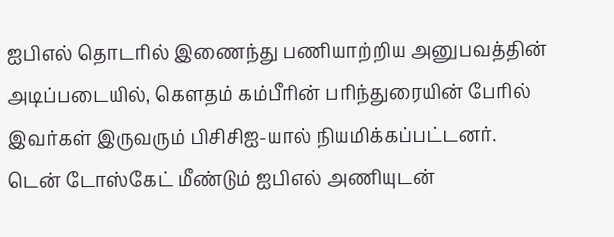ஐபிஎல் தொடரில் இணைந்து பணியாற்றிய அனுபவத்தின் அடிப்படையில், கௌதம் கம்பீரின் பரிந்துரையின் பேரில் இவர்கள் இருவரும் பிசிசிஐ-யால் நியமிக்கப்பட்டனர்.
டென் டோஸ்கேட் மீண்டும் ஐபிஎல் அணியுடன்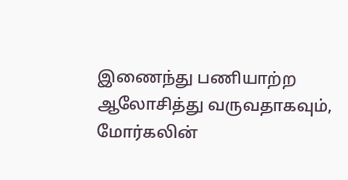இணைந்து பணியாற்ற ஆலோசித்து வருவதாகவும், மோர்கலின்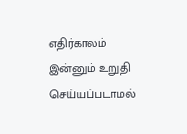எதிர்காலம் இன்னும் உறுதி செய்யப்படாமல்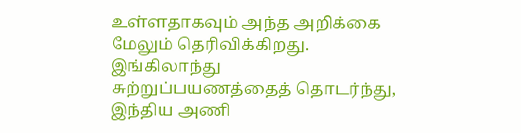உள்ளதாகவும் அந்த அறிக்கை மேலும் தெரிவிக்கிறது. இங்கிலாந்து சுற்றுப்பயணத்தைத் தொடர்ந்து, இந்திய அணி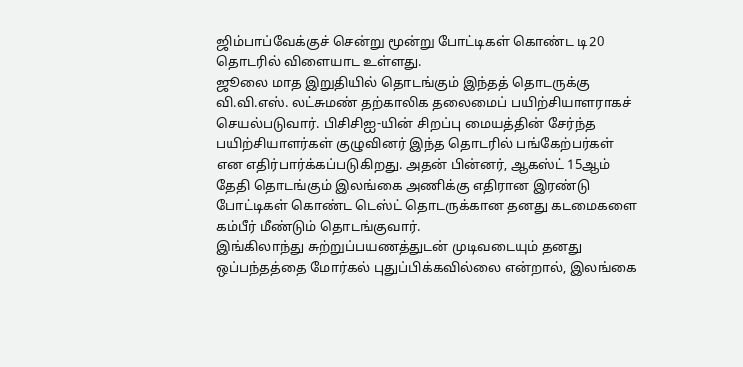ஜிம்பாப்வேக்குச் சென்று மூன்று போட்டிகள் கொண்ட டி20 தொடரில் விளையாட உள்ளது.
ஜூலை மாத இறுதியில் தொடங்கும் இந்தத் தொடருக்கு வி.வி.எஸ். லட்சுமண் தற்காலிக தலைமைப் பயிற்சியாளராகச் செயல்படுவார். பிசிசிஐ-யின் சிறப்பு மையத்தின் சேர்ந்த பயிற்சியாளர்கள் குழுவினர் இந்த தொடரில் பங்கேற்பர்கள் என எதிர்பார்க்கப்படுகிறது. அதன் பின்னர், ஆகஸ்ட் 15ஆம் தேதி தொடங்கும் இலங்கை அணிக்கு எதிரான இரண்டு போட்டிகள் கொண்ட டெஸ்ட் தொடருக்கான தனது கடமைகளை கம்பீர் மீண்டும் தொடங்குவார்.
இங்கிலாந்து சுற்றுப்பயணத்துடன் முடிவடையும் தனது ஒப்பந்தத்தை மோர்கல் புதுப்பிக்கவில்லை என்றால், இலங்கை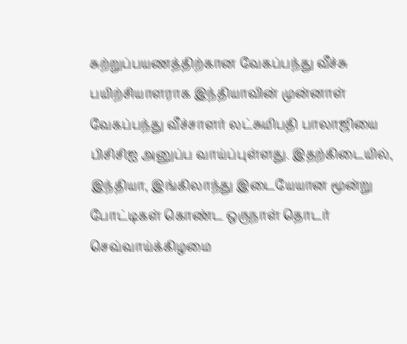சுற்றுப்பயணத்திற்கான வேகப்பந்து வீச்சு பயிற்சியாளராக இந்தியாவின் முன்னாள் வேகப்பந்து வீச்சாளர் லட்சுமிபதி பாலாஜியை பிசிசிஐ அனுப்ப வாய்ப்புள்ளது. இதற்கிடையில், இந்தியா, இங்கிலாந்து இடையேயான மூன்று போட்டிகள் கொண்ட ஒருநாள் தொடர் செவ்வாய்க்கிழமை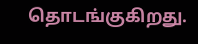தொடங்குகிறது.